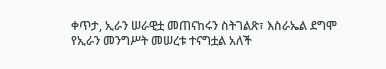ቀጥታ, ኢራን ሠራዊቷ መጠናከሩን ስትገልጽ፣ እስራኤል ደግሞ የኢራን መንግሥት መሠረቱ ተናግቷል አለች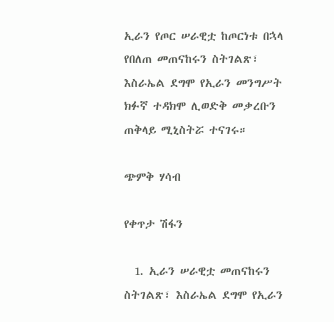ኢራን የጦር ሠራዊቷ ከጦርነቱ በኋላ የበለጠ መጠናከሩን ስትገልጽ፣ እስራኤል ደግሞ የኢራን መንግሥት ክፉኛ ተዳክሞ ሊወድቅ መቃረቡን ጠቅላይ ሚኒስትሯ ተናገሩ።

ጭምቅ ሃሳብ

የቀጥታ ሽፋን

  1. ኢራን ሠራዊቷ መጠናከሩን ስትገልጽ፣ እስራኤል ደግሞ የኢራን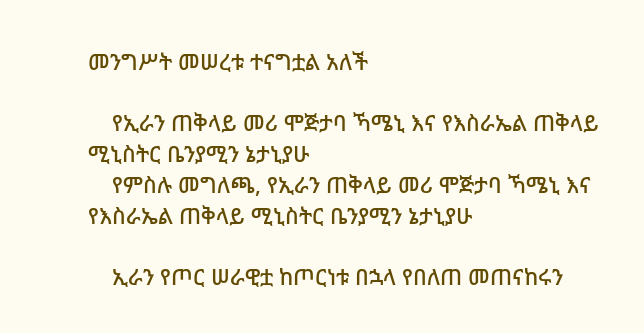መንግሥት መሠረቱ ተናግቷል አለች

    የኢራን ጠቅላይ መሪ ሞጅታባ ኻሜኒ እና የእስራኤል ጠቅላይ ሚኒስትር ቤንያሚን ኔታኒያሁ
    የምስሉ መግለጫ, የኢራን ጠቅላይ መሪ ሞጅታባ ኻሜኒ እና የእስራኤል ጠቅላይ ሚኒስትር ቤንያሚን ኔታኒያሁ

    ኢራን የጦር ሠራዊቷ ከጦርነቱ በኋላ የበለጠ መጠናከሩን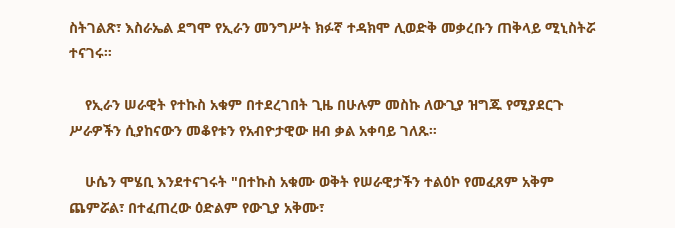ስትገልጽ፣ እስራኤል ደግሞ የኢራን መንግሥት ክፉኛ ተዳክሞ ሊወድቅ መቃረቡን ጠቅላይ ሚኒስትሯ ተናገሩ።

    የኢራን ሠራዊት የተኩስ አቁም በተደረገበት ጊዜ በሁሉም መስኩ ለውጊያ ዝግጁ የሚያደርጉ ሥራዎችን ሲያከናውን መቆየቱን የአብዮታዊው ዘብ ቃል አቀባይ ገለጹ።

    ሁሴን ሞሄቢ እንደተናገሩት "በተኩስ አቁሙ ወቅት የሠራዊታችን ተልዕኮ የመፈጸም አቅም ጨምሯል፣ በተፈጠረው ዕድልም የውጊያ አቅሙ፣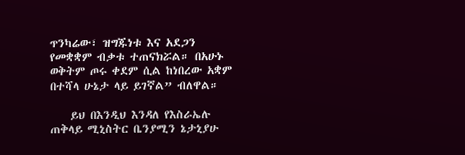ጥንካሬው፣ ዝግጁነቱ እና አደጋን የመቋቋም ብቃቱ ተጠናክሯል። በአሁኑ ወቅትም ጦሩ ቀደም ሲል ከነበረው አቋም በተሻላ ሁኔታ ላይ ይገኛል” ብለዋል።

    ይህ በእንዲህ እንዳለ የእስራኤሉ ጠቅላይ ሚኒስትር ቤንያሚን ኔታኒያሁ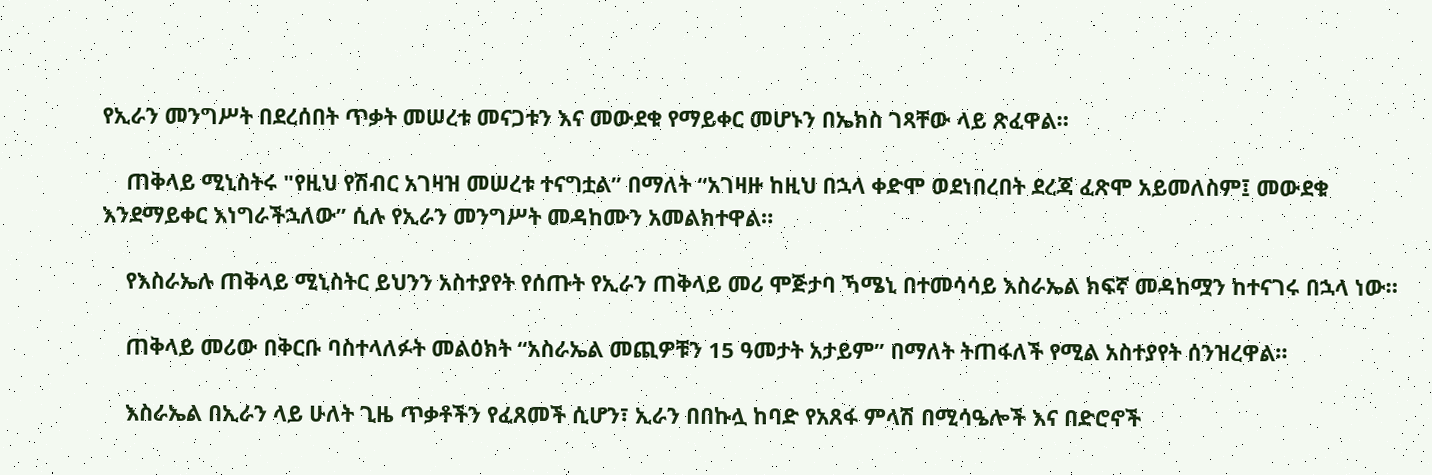የኢራን መንግሥት በደረሰበት ጥቃት መሠረቱ መናጋቱን እና መውደቁ የማይቀር መሆኑን በኤክስ ገጻቸው ላይ ጽፈዋል።

    ጠቅላይ ሚኒስትሩ "የዚህ የሽብር አገዛዝ መሠረቱ ተናግቷል” በማለት “አገዛዙ ከዚህ በኋላ ቀድሞ ወደነበረበት ደረጃ ፈጽሞ አይመለስም፤ መውደቁ እንደማይቀር እነግራችኋለው” ሲሉ የኢራን መንግሥት መዳከሙን አመልክተዋል።

    የእስራኤሉ ጠቅላይ ሚኒስትር ይህንን አስተያየት የሰጡት የኢራን ጠቅላይ መሪ ሞጅታባ ኻሜኒ በተመሳሳይ እስራኤል ክፍኛ መዳከሟን ከተናገሩ በኋላ ነው።

    ጠቅላይ መሪው በቅርቡ ባስተላለፉት መልዕክት “አስራኤል መጪዎቹን 15 ዓመታት አታይም” በማለት ትጠፋለች የሚል አስተያየት ሰንዝረዋል።

    እስራኤል በኢራን ላይ ሁለት ጊዜ ጥቃቶችን የፈጸመች ሲሆን፣ ኢራን በበኩሏ ከባድ የአጸፋ ምላሽ በሚሳዔሎች እና በድሮኖች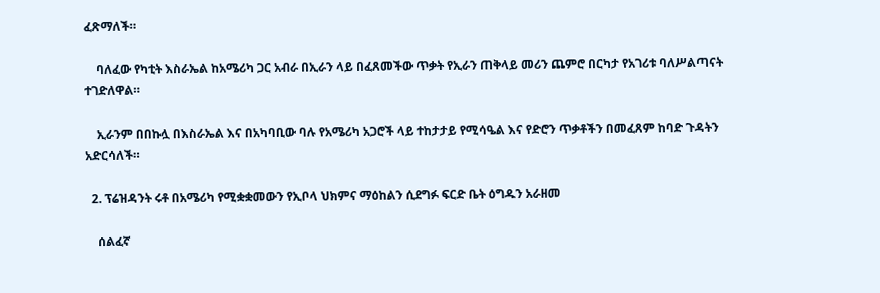ፈጽማለች።

    ባለፈው የካቲት እስራኤል ከአሜሪካ ጋር አብራ በኢራን ላይ በፈጸመችው ጥቃት የኢራን ጠቅላይ መሪን ጨምሮ በርካታ የአገሪቱ ባለሥልጣናት ተገድለዋል።

    ኢራንም በበኩሏ በእስራኤል እና በአካባቢው ባሉ የአሜሪካ አጋሮች ላይ ተከታታይ የሚሳዔል እና የድሮን ጥቃቶችን በመፈጸም ከባድ ጉዳትን አድርሳለች።

  2. ፕሬዝዳንት ሩቶ በአሜሪካ የሚቋቋመውን የኢቦላ ህክምና ማዕከልን ሲደግፉ ፍርድ ቤት ዕግዱን አራዘመ

    ሰልፈኛ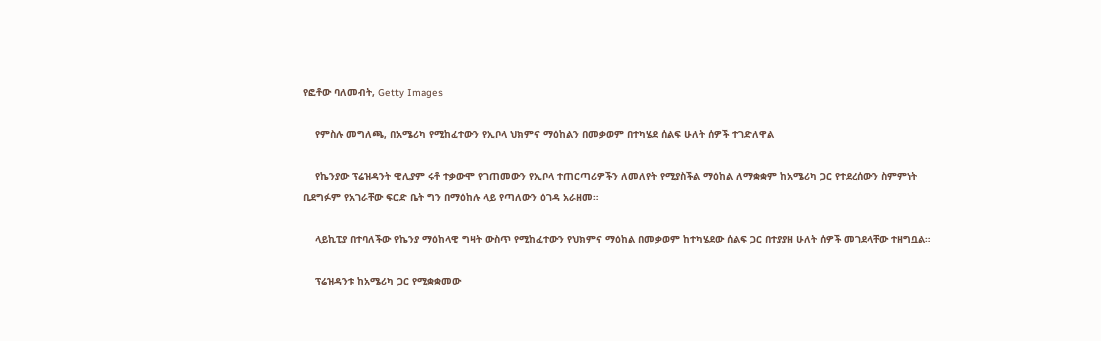የፎቶው ባለመብት, Getty Images

    የምስሉ መግለጫ, በአሜሪካ የሚከፈተውን የኢቦላ ህክምና ማዕከልን በመቃወም በተካሄደ ሰልፍ ሁለት ሰዎች ተገድለዋል

    የኬንያው ፕሬዝዳንት ዊሊያም ሩቶ ተቃውሞ የገጠመውን የኢቦላ ተጠርጣሪዎችን ለመለየት የሚያስችል ማዕከል ለማቋቋም ከአሜሪካ ጋር የተደረሰውን ስምምነት ቢደግፉም የአገራቸው ፍርድ ቤት ግን በማዕከሉ ላይ የጣለውን ዕገዳ አራዘመ።

    ላይኪፒያ በተባለችው የኬንያ ማዕከላዊ ግዛት ውስጥ የሚከፈተውን የህክምና ማዕከል በመቃወም ከተካሄደው ሰልፍ ጋር በተያያዘ ሁለት ሰዎች መገደላቸው ተዘግቧል።

    ፕሬዝዳንቱ ከአሜሪካ ጋር የሚቋቋመው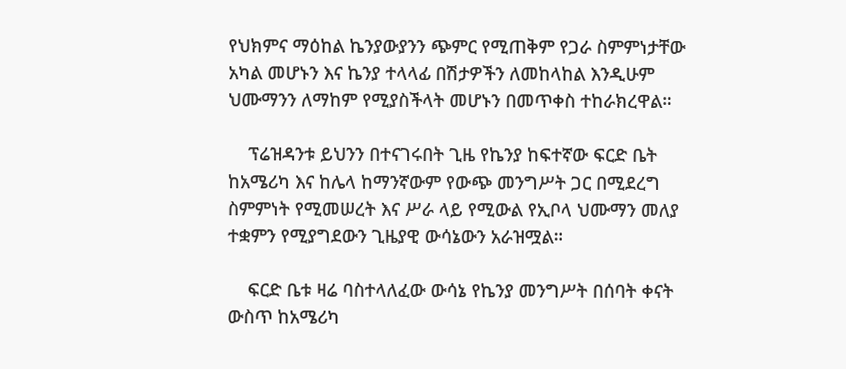የህክምና ማዕከል ኬንያውያንን ጭምር የሚጠቅም የጋራ ስምምነታቸው አካል መሆኑን እና ኬንያ ተላላፊ በሽታዎችን ለመከላከል እንዲሁም ህሙማንን ለማከም የሚያስችላት መሆኑን በመጥቀስ ተከራክረዋል።

    ፕሬዝዳንቱ ይህንን በተናገሩበት ጊዜ የኬንያ ከፍተኛው ፍርድ ቤት ከአሜሪካ እና ከሌላ ከማንኛውም የውጭ መንግሥት ጋር በሚደረግ ስምምነት የሚመሠረት እና ሥራ ላይ የሚውል የኢቦላ ህሙማን መለያ ተቋምን የሚያግደውን ጊዜያዊ ውሳኔውን አራዝሟል።

    ፍርድ ቤቱ ዛሬ ባስተላለፈው ውሳኔ የኬንያ መንግሥት በሰባት ቀናት ውስጥ ከአሜሪካ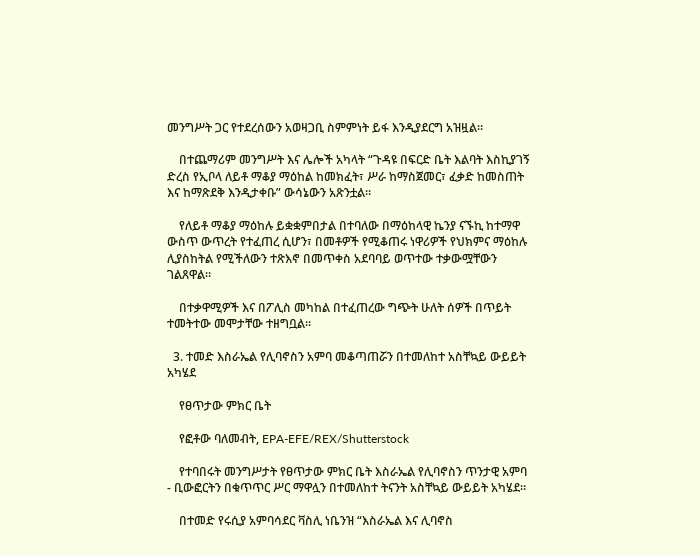መንግሥት ጋር የተደረሰውን አወዛጋቢ ስምምነት ይፋ እንዲያደርግ አዝዟል።

    በተጨማሪም መንግሥት እና ሌሎች አካላት “ጉዳዩ በፍርድ ቤት እልባት እስኪያገኝ ድረስ የኢቦላ ለይቶ ማቆያ ማዕከል ከመክፈት፣ ሥራ ከማስጀመር፣ ፈቃድ ከመስጠት እና ከማጽደቅ እንዲታቀቡ” ውሳኔውን አጽንቷል።

    የለይቶ ማቆያ ማዕከሉ ይቋቋምበታል በተባለው በማዕከላዊ ኬንያ ናኙኪ ከተማዋ ውስጥ ውጥረት የተፈጠረ ሲሆን፣ በመቶዎች የሚቆጠሩ ነዋሪዎች የህክምና ማዕከሉ ሊያስከትል የሚችለውን ተጽእኖ በመጥቀስ አደባባይ ወጥተው ተቃውሟቸውን ገልጸዋል።

    በተቃዋሚዎች እና በፖሊስ መካከል በተፈጠረው ግጭት ሁለት ሰዎች በጥይት ተመትተው መሞታቸው ተዘግቧል።

  3. ተመድ እስራኤል የሊባኖስን አምባ መቆጣጠሯን በተመለከተ አስቸኳይ ውይይት አካሄደ

    የፀጥታው ምክር ቤት

    የፎቶው ባለመብት, EPA-EFE/REX/Shutterstock

    የተባበሩት መንግሥታት የፀጥታው ምክር ቤት እስራኤል የሊባኖስን ጥንታዊ አምባ - ቢውፎርትን በቁጥጥር ሥር ማዋሏን በተመለከተ ትናንት አስቸኳይ ውይይት አካሄደ።

    በተመድ የሩሲያ አምባሳደር ቫስሊ ነቤንዝ “እስራኤል እና ሊባኖስ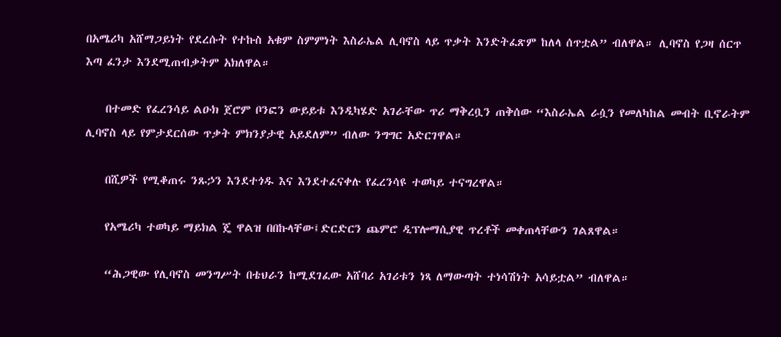በአሜሪካ አሸማጋይነት የደረሱት የተኩስ አቁም ስምምነት እስራኤል ሊባኖስ ላይ ጥቃት እንድትፈጽም ከለላ ሰጥቷል” ብለዋል። ሊባኖስ የጋዛ ሰርጥ እጣ ፈንታ እንደሚጠብቃትም አክለዋል።

    በተመድ የፈረንሳይ ልዑክ ጀሮም ቦንፎን ውይይቱ እንዲካሄድ አገራቸው ጥሪ ማቅረቧን ጠቅሰው “እስራኤል ራሷን የመለካከል መብት ቢኖራትም ሊባኖስ ላይ የምታደርሰው ጥቃት ምክንያታዊ አይደለም” ብለው ንግግር አድርገዋል።

    በሺዎች የሚቆጠሩ ንጹኃን እንደተጎዱ እና እንደተፈናቀሉ የፈረንሳዩ ተወካይ ተናግረዋል።

    የአሜሪካ ተወካይ ማይክል ጄ ዋልዝ በበኩላቸው፤ድርድርን ጨምሮ ዲፕሎማሲያዊ ጥረቶች መቀጠላቸውን ገልጸዋል።

    “ሕጋዊው የሊባኖስ መንግሥት በቴህራን ከሚደገፈው አሸባሪ አገሪቱን ነጻ ለማውጣት ተነሳሽነት አሳይቷል” ብለዋል።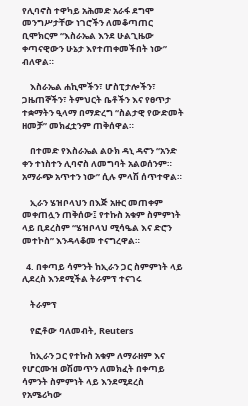የሊባኖስ ተዋካይ አሕመድ አራፋ ደግሞ መንግሥታቸው ነገሮችን ለመቆጣጠር ቢሞክርም “እስራኤል እንደ ሁልጊዜው ቀጣናዊውን ሁኔታ እየተጠቀመችበት ነው” ብለዋል።

    እስራኤል ሐኪሞችን፣ ሆስፒታሎችን፣ ጋዜጠኞችን፣ ትምህርት ቤቶችን እና የፀጥታ ተቋማትን ዒላማ በማድረግ “ስልታዊ የውድመት ዘመቻ” መክፈቷንም ጠቅሰዋል።

    በተመድ የእስራኤል ልዑክ ዳኒ ዳኖን “አንድ ቀን ተነስተን ሊባኖስ ለመግባት አልወሰንም። አማራጭ አጥተን ነው” ሲሉ ምላሽ ሰጥተዋል።

    ኢራን ሄዝቦላህን በእጅ አዙር መጠቀም መቀጠሏን ጠቅሰው፤ የተኩስ አቁም ስምምነት ላይ ቢደረስም “ሄዝቦላህ ሚሳዔል እና ድሮን መተኮስ” እንዳላቆመ ተናግረዋል።

  4. በቀጣይ ሳምንት ከኢራን ጋር ስምምነት ላይ ሊደረስ እንደሚችል ትራምፕ ተናገሩ

    ትራምፕ

    የፎቶው ባለመብት, Reuters

    ከኢራን ጋር የተኩስ አቁም ለማራዘም እና የሆርሙዝ ወሽመጥን ለመክፈት በቀጣይ ሳምንት ስምምነት ላይ እንደሚደረስ የአሜሪካው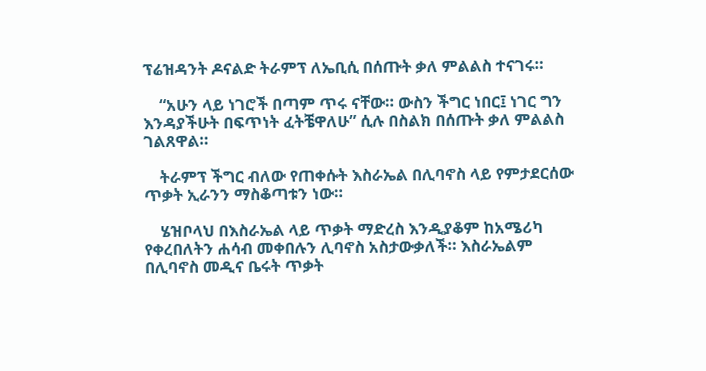ፕሬዝዳንት ዶናልድ ትራምፕ ለኤቢሲ በሰጡት ቃለ ምልልስ ተናገሩ።

    “አሁን ላይ ነገሮች በጣም ጥሩ ናቸው። ውስን ችግር ነበር፤ ነገር ግን እንዳያችሁት በፍጥነት ፈትቼዋለሁ” ሲሉ በስልክ በሰጡት ቃለ ምልልስ ገልጸዋል።

    ትራምፕ ችግር ብለው የጠቀሱት እስራኤል በሊባኖስ ላይ የምታደርሰው ጥቃት ኢራንን ማስቆጣቱን ነው።

    ሄዝቦላህ በእስራኤል ላይ ጥቃት ማድረስ እንዲያቆም ከአሜሪካ የቀረበለትን ሐሳብ መቀበሉን ሊባኖስ አስታውቃለች። እስራኤልም በሊባኖስ መዲና ቤሩት ጥቃት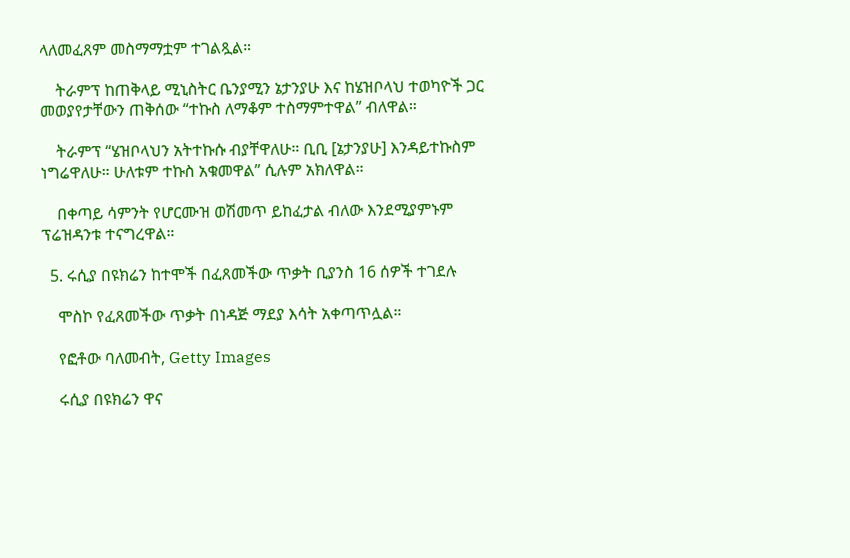ላለመፈጸም መስማማቷም ተገልጿል።

    ትራምፕ ከጠቅላይ ሚኒስትር ቤንያሚን ኔታንያሁ እና ከሄዝቦላህ ተወካዮች ጋር መወያየታቸውን ጠቅሰው “ተኩስ ለማቆም ተስማምተዋል” ብለዋል።

    ትራምፕ “ሄዝቦላህን አትተኩሱ ብያቸዋለሁ። ቢቢ [ኔታንያሁ] እንዳይተኩስም ነግሬዋለሁ። ሁለቱም ተኩስ አቁመዋል” ሲሉም አክለዋል።

    በቀጣይ ሳምንት የሆርሙዝ ወሽመጥ ይከፈታል ብለው እንደሚያምኑም ፕሬዝዳንቱ ተናግረዋል።

  5. ሩሲያ በዩክሬን ከተሞች በፈጸመችው ጥቃት ቢያንስ 16 ሰዎች ተገደሉ

    ሞስኮ የፈጸመችው ጥቃት በነዳጅ ማደያ እሳት አቀጣጥሏል።

    የፎቶው ባለመብት, Getty Images

    ሩሲያ በዩክሬን ዋና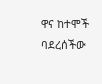ዋና ከተሞች ባደረሰችው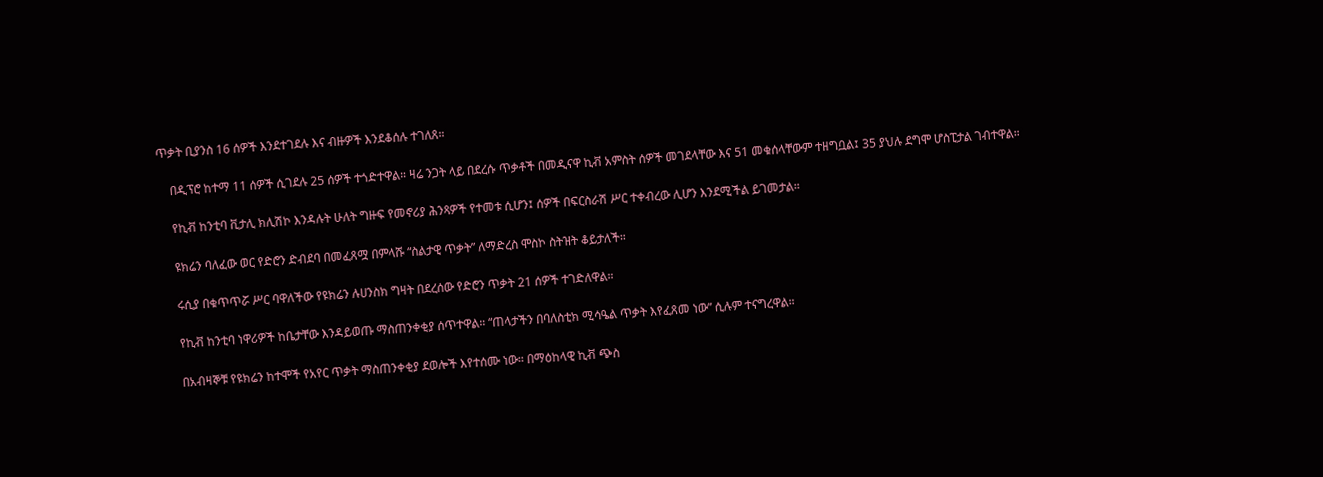ጥቃት ቢያንስ 16 ሰዎች እንደተገደሉ እና ብዙዎች እንደቆሰሉ ተገለጸ።

    በዲፕሮ ከተማ 11 ሰዎች ሲገደሉ 25 ሰዎች ተጎድተዋል። ዛሬ ንጋት ላይ በደረሱ ጥቃቶች በመዲናዋ ኪቭ አምስት ሰዎች መገደላቸው እና 51 መቁሰላቸውም ተዘግቧል፤ 35 ያህሉ ደግሞ ሆስፒታል ገብተዋል።

    የኪቭ ከንቲባ ቪታሊ ክሊሽኮ እንዳሉት ሁለት ግዙፍ የመኖሪያ ሕንጻዎች የተመቱ ሲሆን፤ ሰዎች በፍርስራሽ ሥር ተቀብረው ሊሆን እንደሚችል ይገመታል።

    ዩክሬን ባለፈው ወር የድሮን ድብደባ በመፈጸሟ በምላሹ “ስልታዊ ጥቃት” ለማድረስ ሞስኮ ስትዝት ቆይታለች።

    ሩሲያ በቁጥጥሯ ሥር ባዋለችው የዩክሬን ሉሀንስክ ግዛት በደረሰው የድሮን ጥቃት 21 ሰዎች ተገድለዋል።

    የኪቭ ከንቲባ ነዋሪዎች ከቤታቸው እንዳይወጡ ማስጠንቀቂያ ሰጥተዋል። “ጠላታችን በባለስቲክ ሚሳዔል ጥቃት እየፈጸመ ነው” ሲሉም ተናግረዋል።

    በአብዛኞቹ የዩክሬን ከተሞች የአየር ጥቃት ማስጠንቀቂያ ደወሎች እየተሰሙ ነው። በማዕከላዊ ኪቭ ጭስ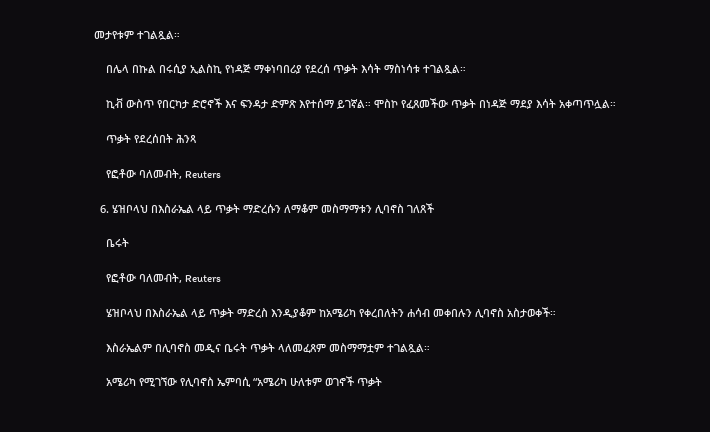መታየቱም ተገልጿል።

    በሌላ በኩል በሩሲያ ኢልስኪ የነዳጅ ማቀነባበሪያ የደረሰ ጥቃት እሳት ማስነሳቱ ተገልጿል።

    ኪቭ ውስጥ የበርካታ ድሮኖች እና ፍንዳታ ድምጽ እየተሰማ ይገኛል። ሞስኮ የፈጸመችው ጥቃት በነዳጅ ማደያ እሳት አቀጣጥሏል።

    ጥቃት የደረሰበት ሕንጻ

    የፎቶው ባለመብት, Reuters

  6. ሄዝቦላህ በእስራኤል ላይ ጥቃት ማድረሱን ለማቆም መስማማቱን ሊባኖስ ገለጸች

    ቤሩት

    የፎቶው ባለመብት, Reuters

    ሄዝቦላህ በእስራኤል ላይ ጥቃት ማድረስ እንዲያቆም ከአሜሪካ የቀረበለትን ሐሳብ መቀበሉን ሊባኖስ አስታወቀች።

    እስራኤልም በሊባኖስ መዲና ቤሩት ጥቃት ላለመፈጸም መስማማቷም ተገልጿል።

    አሜሪካ የሚገኘው የሊባኖስ ኤምባሲ “አሜሪካ ሁለቱም ወገኖች ጥቃት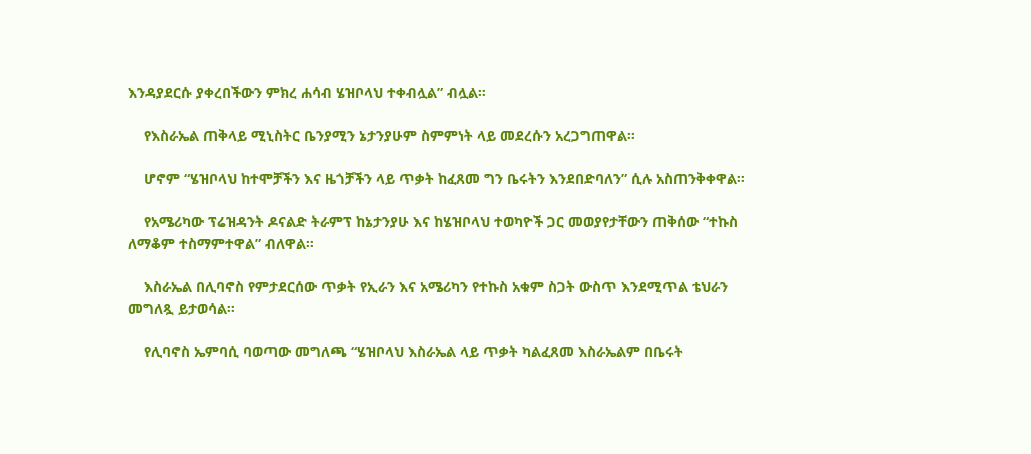እንዳያደርሱ ያቀረበችውን ምክረ ሐሳብ ሄዝቦላህ ተቀብሏል” ብሏል።

    የእስራኤል ጠቅላይ ሚኒስትር ቤንያሚን ኔታንያሁም ስምምነት ላይ መደረሱን አረጋግጠዋል።

    ሆኖም “ሄዝቦላህ ከተሞቻችን እና ዜጎቻችን ላይ ጥቃት ከፈጸመ ግን ቤሩትን እንደበድባለን” ሲሉ አስጠንቅቀዋል።

    የአሜሪካው ፕሬዝዳንት ዶናልድ ትራምፕ ከኔታንያሁ እና ከሄዝቦላህ ተወካዮች ጋር መወያየታቸውን ጠቅሰው “ተኩስ ለማቆም ተስማምተዋል” ብለዋል።

    እስራኤል በሊባኖስ የምታደርሰው ጥቃት የኢራን እና አሜሪካን የተኩስ አቁም ስጋት ውስጥ እንደሚጥል ቴህራን መግለጿ ይታወሳል።

    የሊባኖስ ኤምባሲ ባወጣው መግለጫ “ሄዝቦላህ እስራኤል ላይ ጥቃት ካልፈጸመ እስራኤልም በቤሩት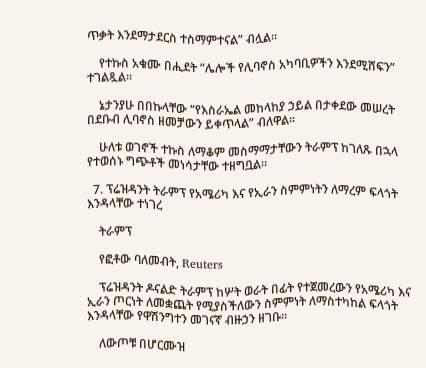ጥቃት እንደማታደርስ ተስማምተናል” ብሏል።

    የተኩስ አቁሙ በሒደት “ሌሎች የሊባኖስ አካባቢዎችን እንደሚሸፍን” ተገልጿል።

    ኔታንያሁ በበኩላቸው “የእስራኤል መከላከያ ኃይል በታቀደው መሠረት በደቡብ ሊባኖስ ዘመቻውን ይቀጥላል” ብለዋል።

    ሁለቱ ወገኖች ተኩስ ለማቆም መስማማታቸውን ትራምፕ ከገለጹ በኋላ የተወሰኑ ግጭቶች መነሳታቸው ተዘግቧል።

  7. ፕሬዝዳንት ትራምፕ የአሜሪካ እና የኢራን ስምምነትን ለማረም ፍላጎት እንዳላቸው ተነገረ

    ትራምፕ

    የፎቶው ባለመብት, Reuters

    ፕሬዝዳንት ዶናልድ ትራምፕ ከሦት ወራት በፊት የተጀመረውን የአሜሪካ እና ኢራን ጦርነት ለመቋጨት የሚያስችለውን ስምምነት ለማስተካከል ፍላጎት እንዳላቸው የዋሽንግተን መገናኛ ብዙኃን ዘገቡ።

    ለውጦቹ በሆርሙዝ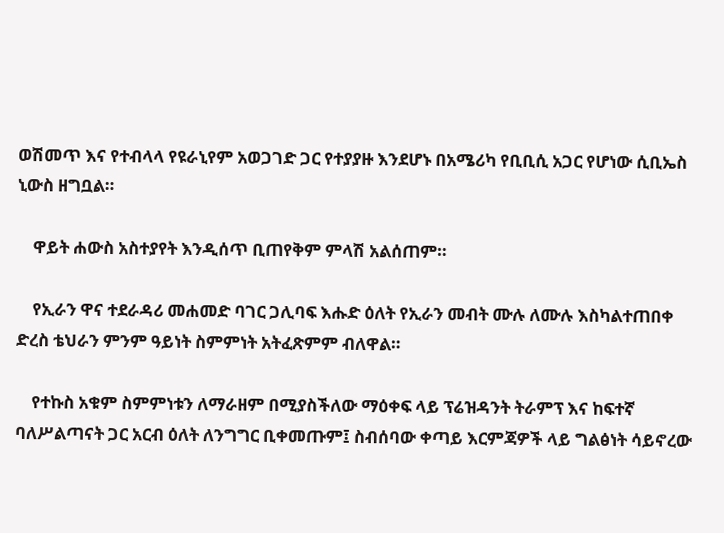ወሽመጥ እና የተብላላ የዩራኒየም አወጋገድ ጋር የተያያዙ እንደሆኑ በአሜሪካ የቢቢሲ አጋር የሆነው ሲቢኤስ ኒውስ ዘግቧል።

    ዋይት ሐውስ አስተያየት እንዲሰጥ ቢጠየቅም ምላሽ አልሰጠም።

    የኢራን ዋና ተደራዳሪ መሐመድ ባገር ጋሊባፍ እሑድ ዕለት የኢራን መብት ሙሉ ለሙሉ እስካልተጠበቀ ድረስ ቴህራን ምንም ዓይነት ስምምነት አትፈጽምም ብለዋል።

    የተኩስ አቁም ስምምነቱን ለማራዘም በሚያስችለው ማዕቀፍ ላይ ፕሬዝዳንት ትራምፕ እና ከፍተኛ ባለሥልጣናት ጋር አርብ ዕለት ለንግግር ቢቀመጡም፤ ስብሰባው ቀጣይ እርምጃዎች ላይ ግልፅነት ሳይኖረው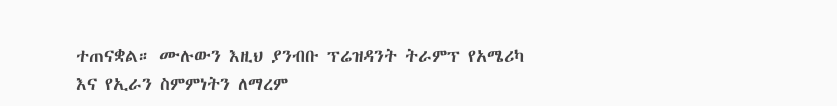ተጠናቋል። ሙሉውን እዚህ ያንብቡ ፕሬዝዳንት ትራምፕ የአሜሪካ እና የኢራን ስምምነትን ለማረም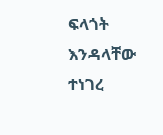ፍላጎት እንዳላቸው ተነገረ